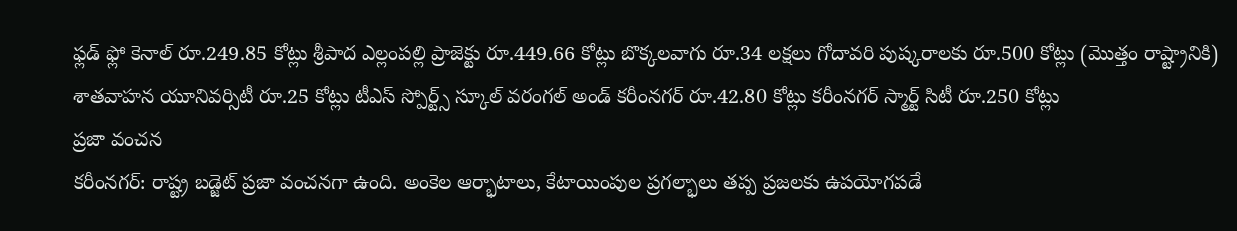ఫ్లడ్ ఫ్లో కెనాల్ రూ.249.85 కోట్లు శ్రీపాద ఎల్లంపల్లి ప్రాజెక్టు రూ.449.66 కోట్లు బొక్కలవాగు రూ.34 లక్షలు గోదావరి పుష్కరాలకు రూ.500 కోట్లు (మొత్తం రాష్ట్రానికి) శాతవాహన యూనివర్సిటీ రూ.25 కోట్లు టీఎస్ స్పోర్ట్స్ స్కూల్ వరంగల్ అండ్ కరీంనగర్ రూ.42.80 కోట్లు కరీంనగర్ స్మార్ట్ సిటీ రూ.250 కోట్లు
ప్రజా వంచన
కరీంనగర్: రాష్ట్ర బడ్జెట్ ప్రజా వంచనగా ఉంది. అంకెల ఆర్భాటాలు, కేటాయింపుల ప్రగల్భాలు తప్ప ప్రజలకు ఉపయోగపడే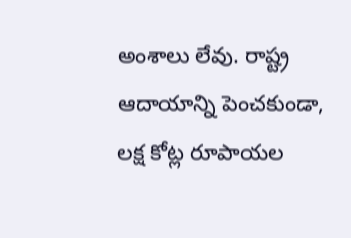అంశాలు లేవు. రాష్ట్ర ఆదాయాన్ని పెంచకుండా, లక్ష కోట్ల రూపాయల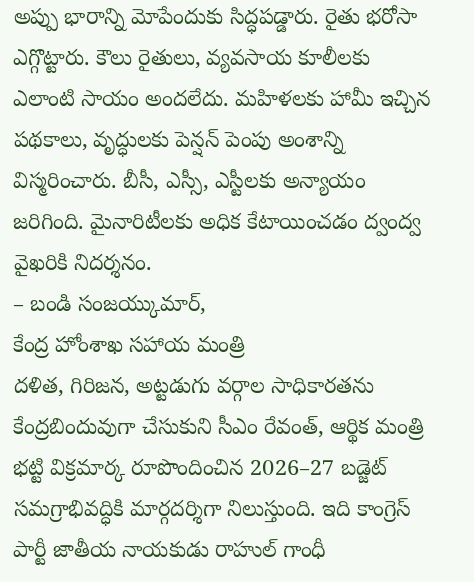అప్పు భారాన్ని మోపేందుకు సిద్ధపడ్డారు. రైతు భరోసా ఎగ్గొట్టారు. కౌలు రైతులు, వ్యవసాయ కూలీలకు ఎలాంటి సాయం అందలేదు. మహిళలకు హామీ ఇచ్చిన పథకాలు, వృద్ధులకు పెన్షన్ పెంపు అంశాన్ని విస్మరించారు. బీసీ, ఎస్సీ, ఎస్టీలకు అన్యాయం జరిగింది. మైనారిటీలకు అధిక కేటాయించడం ద్వంద్వ వైఖరికి నిదర్శనం.
– బండి సంజయ్కుమార్,
కేంద్ర హోంశాఖ సహాయ మంత్రి
దళిత, గిరిజన, అట్టడుగు వర్గాల సాధికారతను కేంద్రబిందువుగా చేసుకుని సీఎం రేవంత్, ఆర్థిక మంత్రి భట్టి విక్రమార్క రూపొందించిన 2026–27 బడ్జెట్ సమగ్రాభివద్ధికి మార్గదర్శిగా నిలుస్తుంది. ఇది కాంగ్రెస్ పార్టీ జాతీయ నాయకుడు రాహుల్ గాంధీ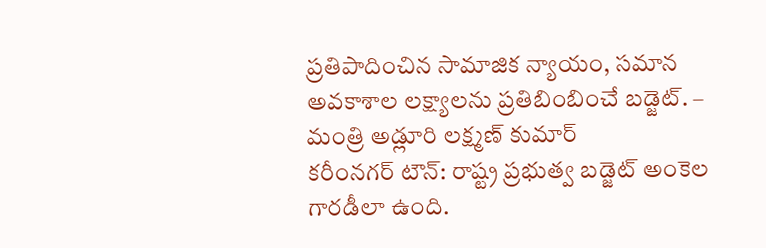ప్రతిపాదించిన సామాజిక న్యాయం, సమాన అవకాశాల లక్ష్యాలను ప్రతిబింబించే బడ్జెట్. – మంత్రి అడ్లూరి లక్ష్మణ్ కుమార్
కరీంనగర్ టౌన్: రాష్ట్ర ప్రభుత్వ బడ్జెట్ అంకెల గారడీలా ఉంది.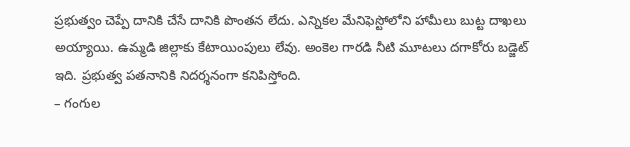ప్రభుత్వం చెప్పే దానికి చేసే దానికి పొంతన లేదు. ఎన్నికల మేనిఫెస్టోలోని హామీలు బుట్ట దాఖలు అయ్యాయి. ఉమ్మడి జిల్లాకు కేటాయింపులు లేవు. అంకెల గారడి నీటి మూటలు దగాకోరు బడ్జెట్ ఇది. ప్రభుత్వ పతనానికి నిదర్శనంగా కనిపిస్తోంది.
– గంగుల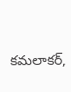కమలాకర్,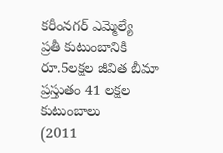కరీంనగర్ ఎమ్మెల్యే
ప్రతీ కుటుంబానికి
రూ.5లక్షల జీవిత బీమా
ప్రస్తుతం 41 లక్షల
కుటుంబాలు
(2011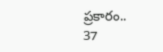ప్రకారం..
37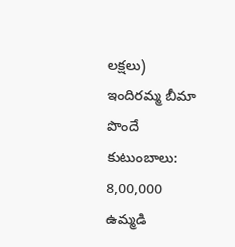లక్షలు)
ఇందిరమ్మ బీమా పొందే
కుటుంబాలు:
8,00,000
ఉమ్మడి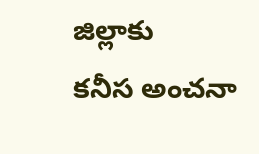జిల్లాకు
కనీస అంచనా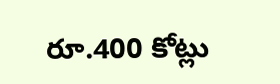రూ.400 కోట్లు